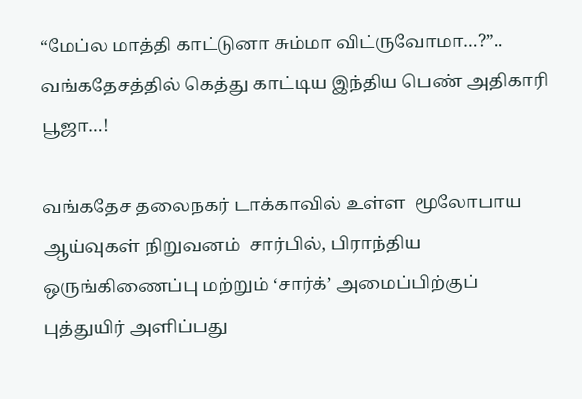“மேப்ல மாத்தி காட்டுனா சும்மா விட்ருவோமா…?”.. வங்கதேசத்தில் கெத்து காட்டிய இந்திய பெண் அதிகாரி பூஜா…!

வங்கதேச தலைநகர் டாக்காவில் உள்ள  மூலோபாய ஆய்வுகள் நிறுவனம்  சார்பில், பிராந்திய ஒருங்கிணைப்பு மற்றும் ‘சார்க்’ அமைப்பிற்குப் புத்துயிர் அளிப்பது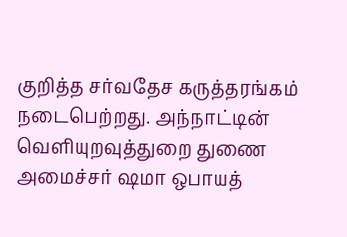குறித்த சர்வதேச கருத்தரங்கம் நடைபெற்றது. அந்நாட்டின் வெளியுறவுத்துறை துணை அமைச்சர் ஷமா ஒபாயத்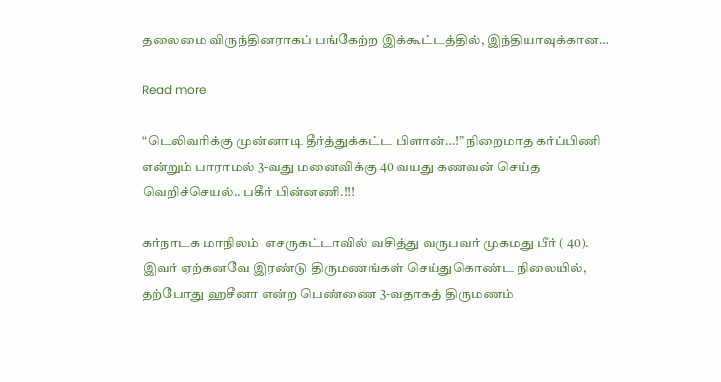தலைமை விருந்தினராகப் பங்கேற்ற இக்கூட்டத்தில், இந்தியாவுக்கான…

Read more

“டெலிவரிக்கு முன்னாடி தீர்த்துக்கட்ட பிளான்…!” நிறைமாத கர்ப்பிணி என்றும் பாராமல் 3-வது மனைவிக்கு 40 வயது கணவன் செய்த வெறிச்செயல்.. பகீர் பின்னணி.!!!

கர்நாடக மாநிலம்  எசருகட்டாவில் வசித்து வருபவர் முகமது பீர் ( 40). இவர் ஏற்கனவே இரண்டு திருமணங்கள் செய்துகொண்ட நிலையில், தற்போது ஹசீனா என்ற பெண்ணை 3-வதாகத் திருமணம்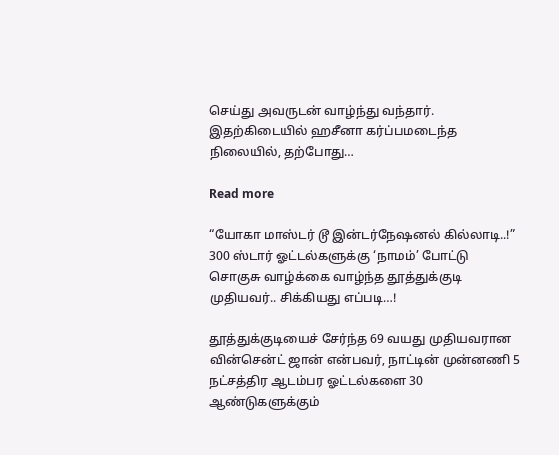செய்து அவருடன் வாழ்ந்து வந்தார். இதற்கிடையில் ஹசீனா கர்ப்பமடைந்த நிலையில், தற்போது…

Read more

“யோகா மாஸ்டர் டூ இன்டர்நேஷனல் கில்லாடி..!” 300 ஸ்டார் ஓட்டல்களுக்கு ‘நாமம்’ போட்டு சொகுசு வாழ்க்கை வாழ்ந்த தூத்துக்குடி முதியவர்.. சிக்கியது எப்படி…!

தூத்துக்குடியைச் சேர்ந்த 69 வயது முதியவரான வின்சென்ட் ஜான் என்பவர், நாட்டின் முன்னணி 5 நட்சத்திர ஆடம்பர ஓட்டல்களை 30 ஆண்டுகளுக்கும்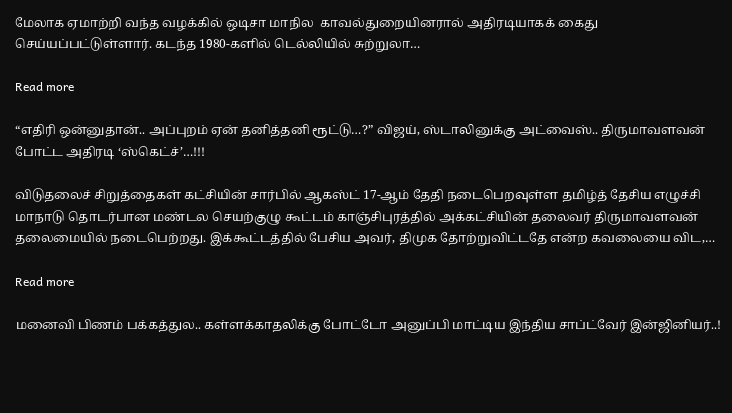மேலாக ஏமாற்றி வந்த வழக்கில் ஒடிசா மாநில  காவல்துறையினரால் அதிரடியாகக் கைது செய்யப்பட்டுள்ளார். கடந்த 1980-களில் டெல்லியில் சுற்றுலா…

Read more

“எதிரி ஒன்னுதான்.. அப்புறம் ஏன் தனித்தனி ரூட்டு…?” விஜய், ஸ்டாலினுக்கு அட்வைஸ்.. திருமாவளவன் போட்ட அதிரடி ‘ஸ்கெட்ச்’…!!!

விடுதலைச் சிறுத்தைகள் கட்சியின் சார்பில் ஆகஸ்ட் 17-ஆம் தேதி நடைபெறவுள்ள தமிழ்த் தேசிய எழுச்சி மாநாடு தொடர்பான மண்டல செயற்குழு கூட்டம் காஞ்சிபுரத்தில் அக்கட்சியின் தலைவர் திருமாவளவன் தலைமையில் நடைபெற்றது. இக்கூட்டத்தில் பேசிய அவர், திமுக தோற்றுவிட்டதே என்ற கவலையை விட,…

Read more

மனைவி பிணம் பக்கத்துல.. கள்ளக்காதலிக்கு போட்டோ அனுப்பி மாட்டிய இந்திய சாப்ட்வேர் இன்ஜினியர்..!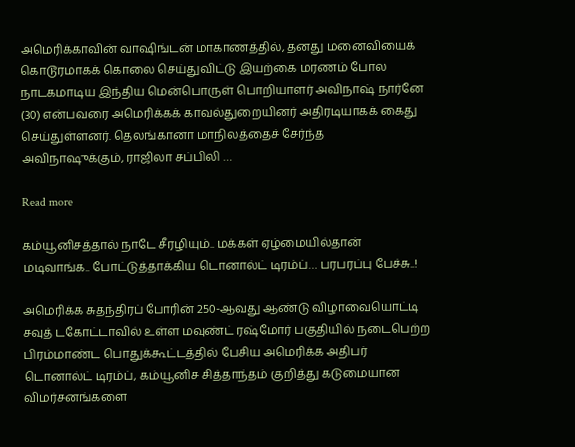அமெரிக்காவின் வாஷிங்டன் மாகாணத்தில், தனது மனைவியைக் கொடூரமாகக் கொலை செய்துவிட்டு இயற்கை மரணம் போல நாடகமாடிய இந்திய மென்பொருள் பொறியாளர் அவிநாஷ் நார்னே (30) என்பவரை அமெரிக்கக் காவல்துறையினர் அதிரடியாகக் கைது செய்துள்ளனர். தெலங்கானா மாநிலத்தைச் சேர்ந்த அவிநாஷுக்கும், ராஜிலா சப்பிலி …

Read more

கம்யூனிசத்தால் நாடே சீரழியும்.. மக்கள் ஏழ்மையில்தான் மடிவாங்க.. போட்டுத்தாக்கிய டொனால்ட் டிரம்ப்… பரபரப்பு பேச்சு..!

அமெரிக்க சுதந்திரப் போரின் 250-ஆவது ஆண்டு விழாவையொட்டி சவுத் டகோட்டாவில் உள்ள மவுண்ட் ரஷ்மோர் பகுதியில் நடைபெற்ற பிரம்மாண்ட பொதுக்கூட்டத்தில் பேசிய அமெரிக்க அதிபர் டொனால்ட் டிரம்ப், கம்யூனிச சித்தாந்தம் குறித்து கடுமையான விமர்சனங்களை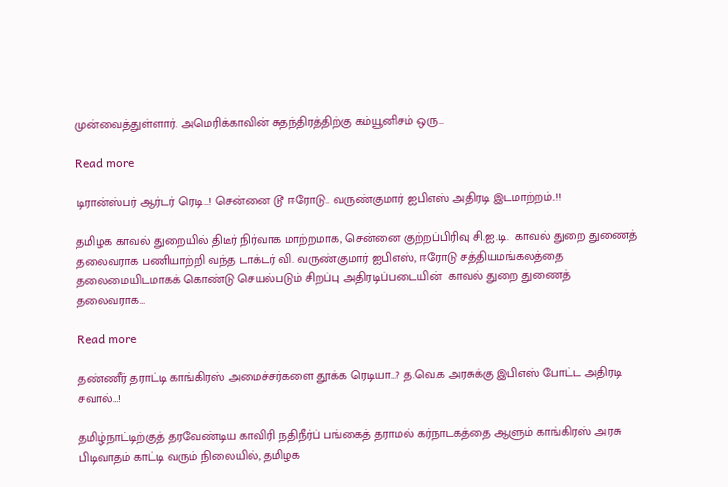முன்வைத்துள்ளார். அமெரிக்காவின் சுதந்திரத்திற்கு கம்யூனிசம் ஒரு…

Read more

டிரான்ஸ்பர் ஆர்டர் ரெடி…! சென்னை டூ ஈரோடு.. வருண்குமார் ஐபிஎஸ் அதிரடி இடமாற்றம்..!!

தமிழக காவல் துறையில் திடீர் நிர்வாக மாற்றமாக, சென்னை குற்றப்பிரிவு சி.ஐ.டி.  காவல் துறை துணைத் தலைவராக பணியாற்றி வந்த டாக்டர் வி. வருண்குமார் ஐபிஎஸ், ஈரோடு சத்தியமங்கலத்தை தலைமையிடமாகக் கொண்டு செயல்படும் சிறப்பு அதிரடிப்படையின்  காவல் துறை துணைத் தலைவராக…

Read more

தண்ணீர் தராட்டி காங்கிரஸ் அமைச்சர்களை தூக்க ரெடியா…? த.வெ.க அரசுக்கு இபிஎஸ் போட்ட அதிரடி சவால்…!

தமிழ்நாட்டிற்குத் தரவேண்டிய காவிரி நதிநீர்ப் பங்கைத் தராமல் கர்நாடகத்தை ஆளும் காங்கிரஸ் அரசு பிடிவாதம் காட்டி வரும் நிலையில், தமிழக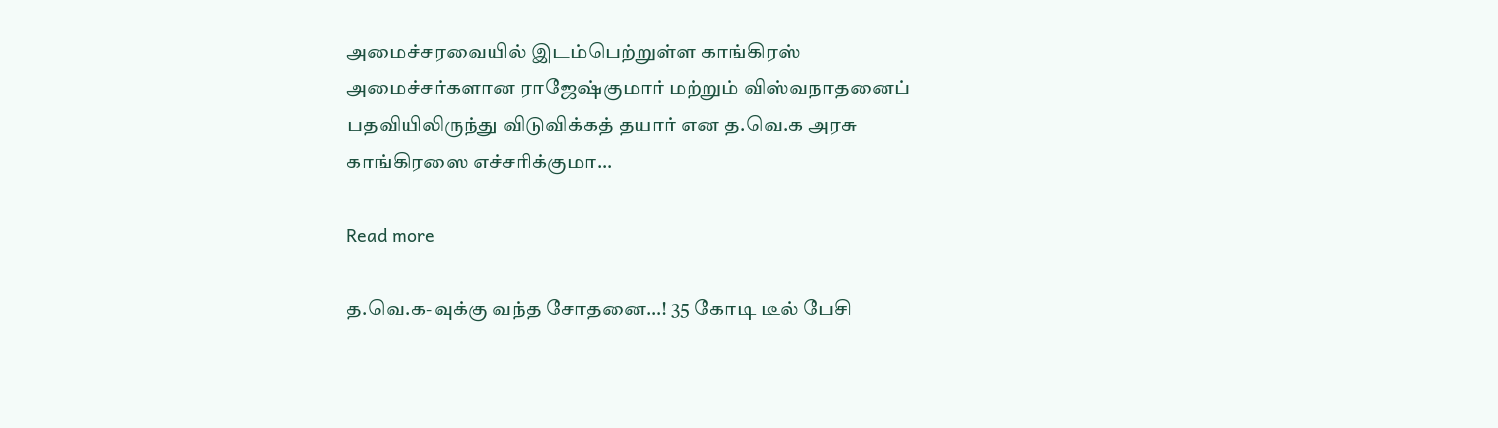அமைச்சரவையில் இடம்பெற்றுள்ள காங்கிரஸ் அமைச்சர்களான ராஜேஷ்குமார் மற்றும் விஸ்வநாதனைப் பதவியிலிருந்து விடுவிக்கத் தயார் என த.வெ.க அரசு காங்கிரஸை எச்சரிக்குமா…

Read more

த.வெ.க-வுக்கு வந்த சோதனை…! 35 கோடி டீல் பேசி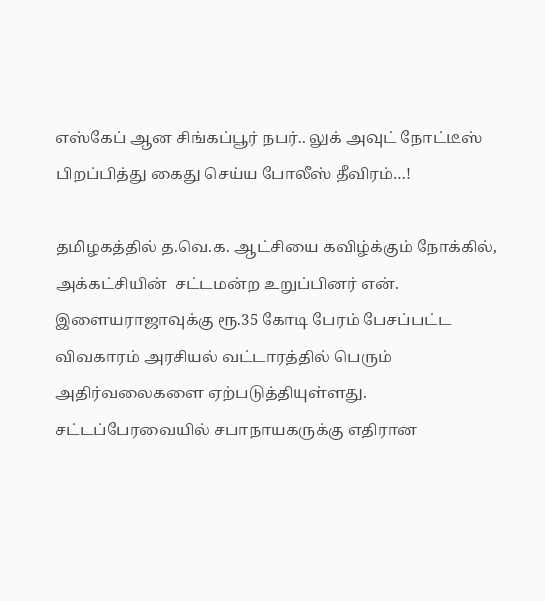எஸ்கேப் ஆன சிங்கப்பூர் நபர்.. லுக் அவுட் நோட்டீஸ் பிறப்பித்து கைது செய்ய போலீஸ் தீவிரம்…!

தமிழகத்தில் த.வெ.க. ஆட்சியை கவிழ்க்கும் நோக்கில், அக்கட்சியின்  சட்டமன்ற உறுப்பினர் என். இளையராஜாவுக்கு ரூ.35 கோடி பேரம் பேசப்பட்ட விவகாரம் அரசியல் வட்டாரத்தில் பெரும் அதிர்வலைகளை ஏற்படுத்தியுள்ளது. சட்டப்பேரவையில் சபாநாயகருக்கு எதிரான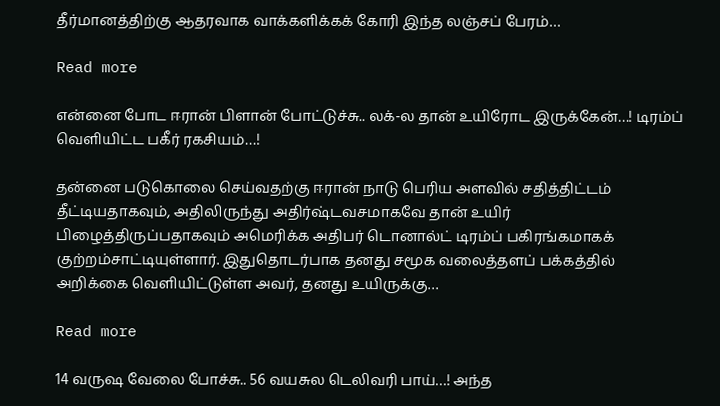தீர்மானத்திற்கு ஆதரவாக வாக்களிக்கக் கோரி இந்த லஞ்சப் பேரம்…

Read more

என்னை போட ஈரான் பிளான் போட்டுச்சு.. லக்-ல தான் உயிரோட இருக்கேன்…! டிரம்ப் வெளியிட்ட பகீர் ரகசியம்…!

தன்னை படுகொலை செய்வதற்கு ஈரான் நாடு பெரிய அளவில் சதித்திட்டம் தீட்டியதாகவும், அதிலிருந்து அதிர்ஷ்டவசமாகவே தான் உயிர் பிழைத்திருப்பதாகவும் அமெரிக்க அதிபர் டொனால்ட் டிரம்ப் பகிரங்கமாகக் குற்றம்சாட்டியுள்ளார். இதுதொடர்பாக தனது சமூக வலைத்தளப் பக்கத்தில் அறிக்கை வெளியிட்டுள்ள அவர், தனது உயிருக்கு…

Read more

14 வருஷ வேலை போச்சு.. 56 வயசுல டெலிவரி பாய்…! அந்த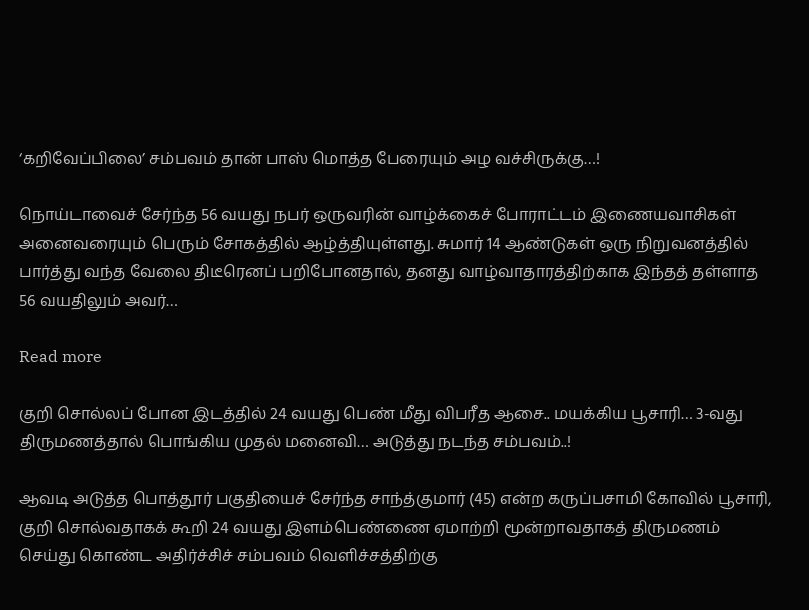‘கறிவேப்பிலை’ சம்பவம் தான் பாஸ் மொத்த பேரையும் அழ வச்சிருக்கு…!

நொய்டாவைச் சேர்ந்த 56 வயது நபர் ஒருவரின் வாழ்க்கைச் போராட்டம் இணையவாசிகள் அனைவரையும் பெரும் சோகத்தில் ஆழ்த்தியுள்ளது. சுமார் 14 ஆண்டுகள் ஒரு நிறுவனத்தில் பார்த்து வந்த வேலை திடீரெனப் பறிபோனதால், தனது வாழ்வாதாரத்திற்காக இந்தத் தள்ளாத 56 வயதிலும் அவர்…

Read more

குறி சொல்லப் போன இடத்தில் 24 வயது பெண் மீது விபரீத ஆசை.. மயக்கிய பூசாரி… 3-வது திருமணத்தால் பொங்கிய முதல் மனைவி… அடுத்து நடந்த சம்பவம்..!

ஆவடி அடுத்த பொத்தூர் பகுதியைச் சேர்ந்த சாந்த்குமார் (45) என்ற கருப்பசாமி கோவில் பூசாரி, குறி சொல்வதாகக் கூறி 24 வயது இளம்பெண்ணை ஏமாற்றி மூன்றாவதாகத் திருமணம் செய்து கொண்ட அதிர்ச்சிச் சம்பவம் வெளிச்சத்திற்கு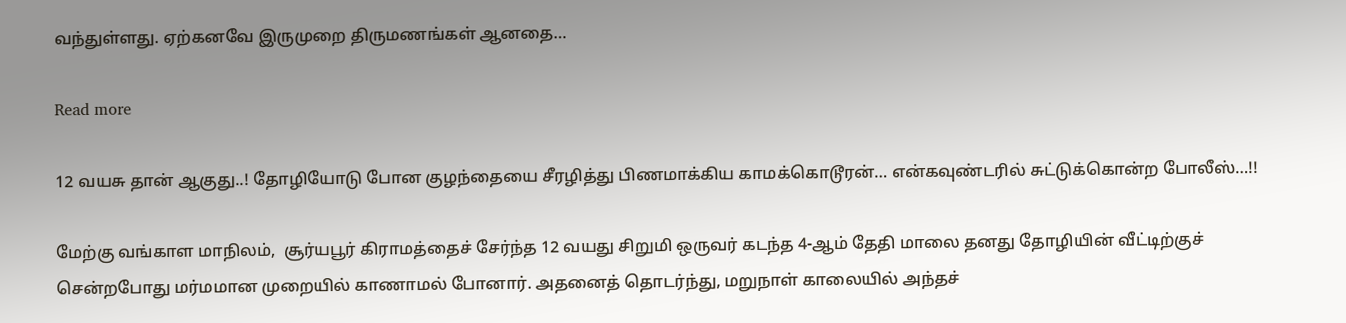வந்துள்ளது. ஏற்கனவே இருமுறை திருமணங்கள் ஆனதை…

Read more

12 வயசு தான் ஆகுது..! தோழியோடு போன குழந்தையை சீரழித்து பிணமாக்கிய காமக்கொடூரன்… என்கவுண்டரில் சுட்டுக்கொன்ற போலீஸ்…!!

மேற்கு வங்காள மாநிலம்,  சூர்யபூர் கிராமத்தைச் சேர்ந்த 12 வயது சிறுமி ஒருவர் கடந்த 4-ஆம் தேதி மாலை தனது தோழியின் வீட்டிற்குச் சென்றபோது மர்மமான முறையில் காணாமல் போனார். அதனைத் தொடர்ந்து, மறுநாள் காலையில் அந்தச்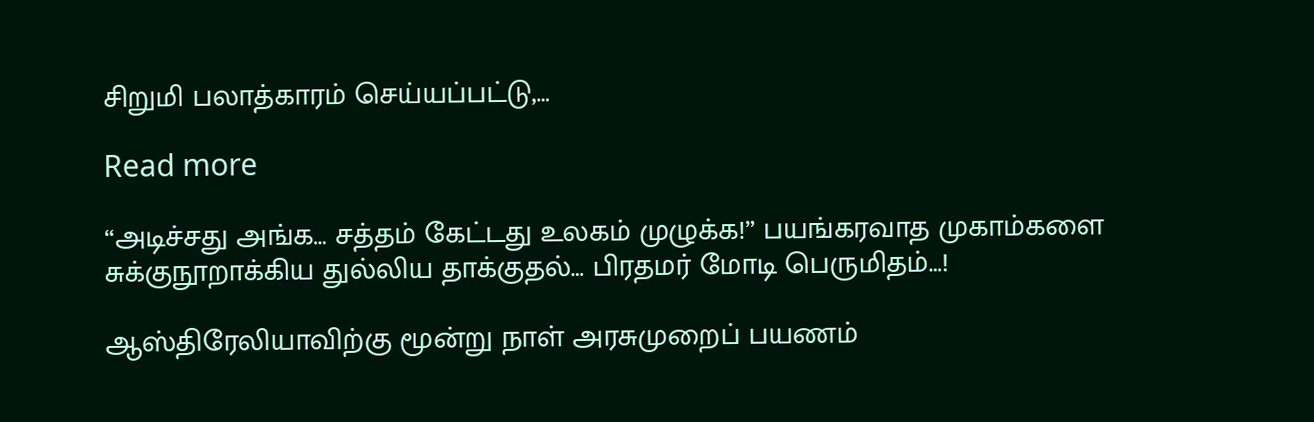சிறுமி பலாத்காரம் செய்யப்பட்டு,…

Read more

“அடிச்சது அங்க… சத்தம் கேட்டது உலகம் முழுக்க!” பயங்கரவாத முகாம்களை சுக்குநூறாக்கிய துல்லிய தாக்குதல்… பிரதமர் மோடி பெருமிதம்…!

ஆஸ்திரேலியாவிற்கு மூன்று நாள் அரசுமுறைப் பயணம்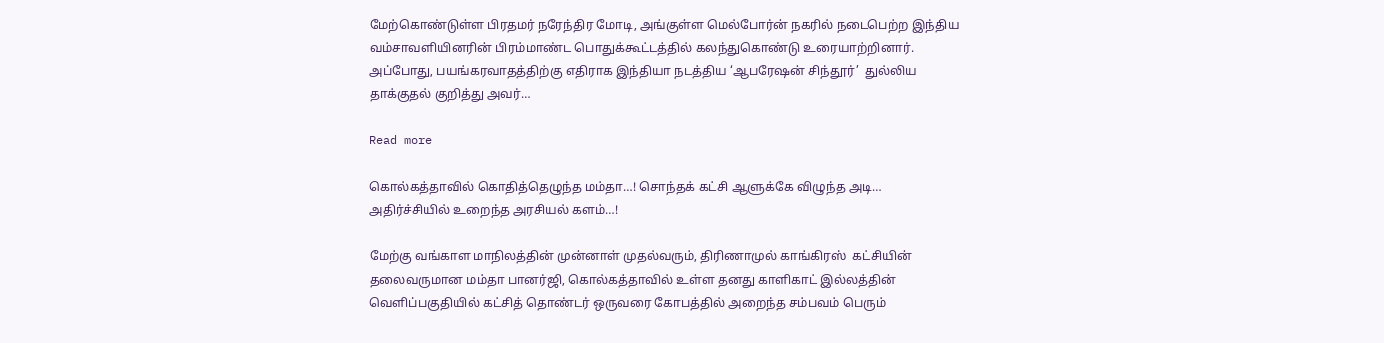மேற்கொண்டுள்ள பிரதமர் நரேந்திர மோடி, அங்குள்ள மெல்போர்ன் நகரில் நடைபெற்ற இந்திய வம்சாவளியினரின் பிரம்மாண்ட பொதுக்கூட்டத்தில் கலந்துகொண்டு உரையாற்றினார். அப்போது, பயங்கரவாதத்திற்கு எதிராக இந்தியா நடத்திய ‘ஆபரேஷன் சிந்தூர்’  துல்லிய தாக்குதல் குறித்து அவர்…

Read more

கொல்கத்தாவில் கொதித்தெழுந்த மம்தா…! சொந்தக் கட்சி ஆளுக்கே விழுந்த அடி… அதிர்ச்சியில் உறைந்த அரசியல் களம்…!

மேற்கு வங்காள மாநிலத்தின் முன்னாள் முதல்வரும், திரிணாமுல் காங்கிரஸ்  கட்சியின் தலைவருமான மம்தா பானர்ஜி, கொல்கத்தாவில் உள்ள தனது காளிகாட் இல்லத்தின் வெளிப்பகுதியில் கட்சித் தொண்டர் ஒருவரை கோபத்தில் அறைந்த சம்பவம் பெரும்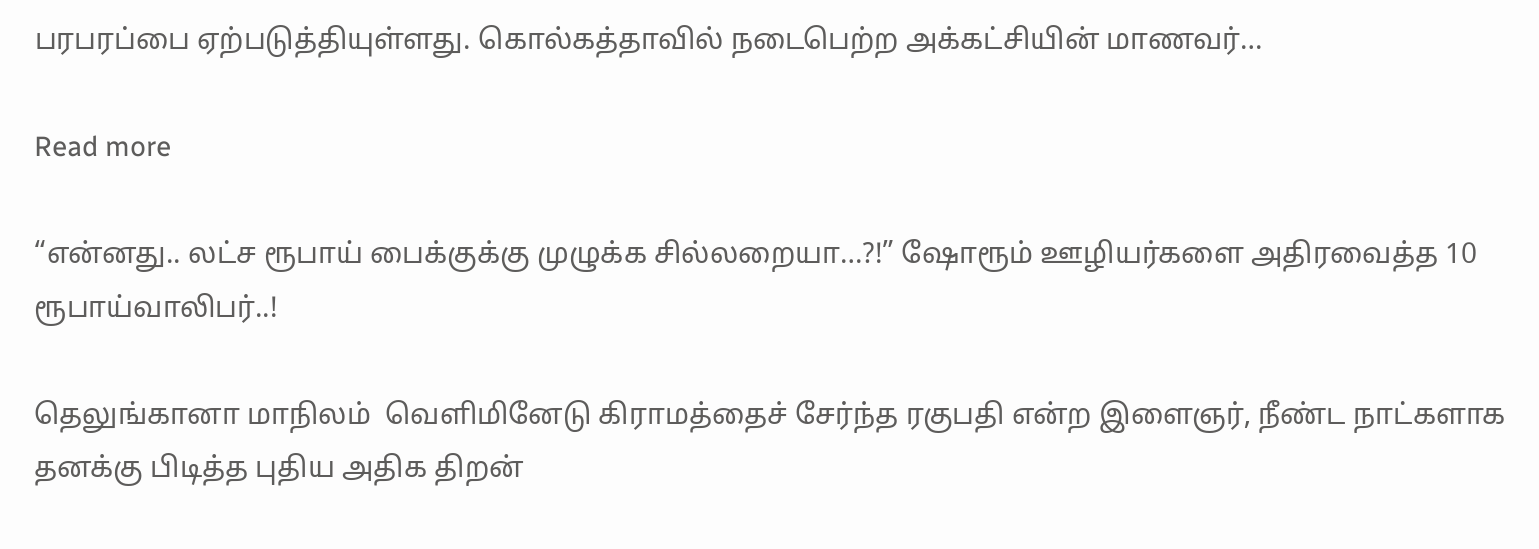பரபரப்பை ஏற்படுத்தியுள்ளது. கொல்கத்தாவில் நடைபெற்ற அக்கட்சியின் மாணவர்…

Read more

“என்னது.. லட்ச ரூபாய் பைக்குக்கு முழுக்க சில்லறையா…?!” ஷோரூம் ஊழியர்களை அதிரவைத்த 10 ரூபாய்வாலிபர்..!

தெலுங்கானா மாநிலம்  வெளிமினேடு கிராமத்தைச் சேர்ந்த ரகுபதி என்ற இளைஞர், நீண்ட நாட்களாக தனக்கு பிடித்த புதிய அதிக திறன்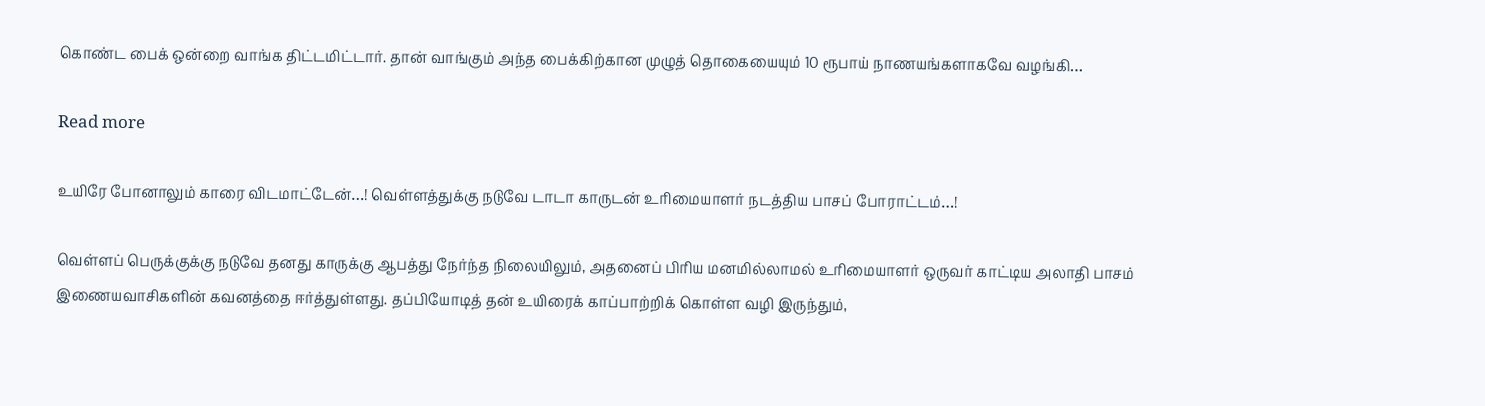கொண்ட பைக் ஒன்றை வாங்க திட்டமிட்டார். தான் வாங்கும் அந்த பைக்கிற்கான முழுத் தொகையையும் 10 ரூபாய் நாணயங்களாகவே வழங்கி…

Read more

உயிரே போனாலும் காரை விடமாட்டேன்…! வெள்ளத்துக்கு நடுவே டாடா காருடன் உரிமையாளர் நடத்திய பாசப் போராட்டம்…!

வெள்ளப் பெருக்குக்கு நடுவே தனது காருக்கு ஆபத்து நேர்ந்த நிலையிலும், அதனைப் பிரிய மனமில்லாமல் உரிமையாளர் ஒருவர் காட்டிய அலாதி பாசம் இணையவாசிகளின் கவனத்தை ஈர்த்துள்ளது. தப்பியோடித் தன் உயிரைக் காப்பாற்றிக் கொள்ள வழி இருந்தும்,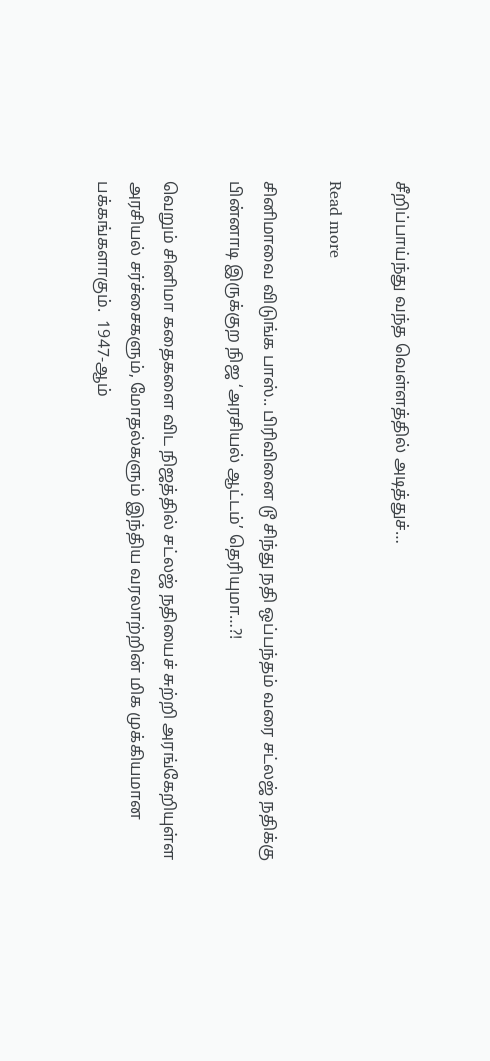சீறிப்பாய்ந்து வந்த வெள்ளத்தில் அடித்துச்…

Read more

சினிமாவை விடுங்க பாஸ்.. பிரிவினை டூ சிந்து நதி ஒப்பந்தம் வரை சட்லஜ் நதிக்கு பின்னாடி இருக்குற நிஜ ‘அரசியல் ஆட்டம்’ தெரியுமா…?!

வெறும் சினிமா கதைகளை விட நிஜத்தில் சட்லஜ் நதியைச் சுற்றி அரங்கேறியுள்ள அரசியல் சர்ச்சைகளும், மோதல்களும் இந்திய வரலாற்றின் மிக முக்கியமான பக்கங்களாகும்.  1947-ஆம்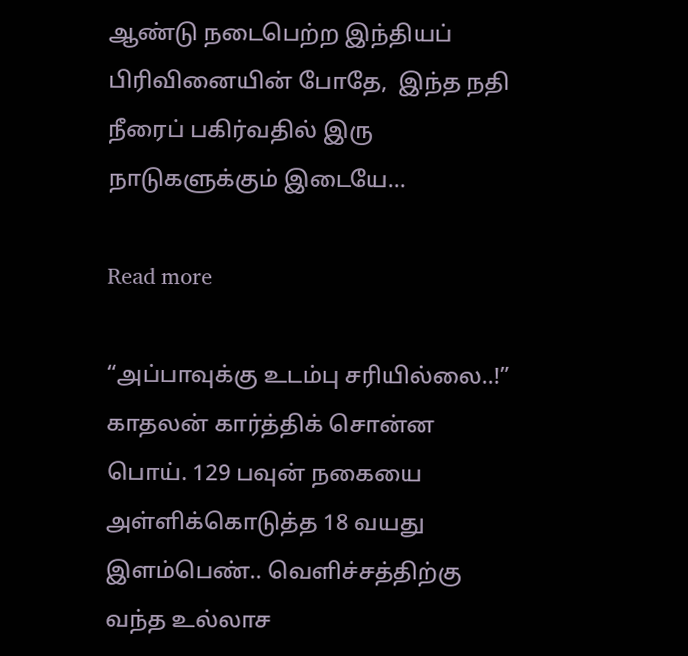ஆண்டு நடைபெற்ற இந்தியப் பிரிவினையின் போதே,  இந்த நதி நீரைப் பகிர்வதில் இரு நாடுகளுக்கும் இடையே…

Read more

“அப்பாவுக்கு உடம்பு சரியில்லை..!” காதலன் கார்த்திக் சொன்ன பொய். 129 பவுன் நகையை அள்ளிக்கொடுத்த 18 வயது இளம்பெண்.. வெளிச்சத்திற்கு வந்த உல்லாச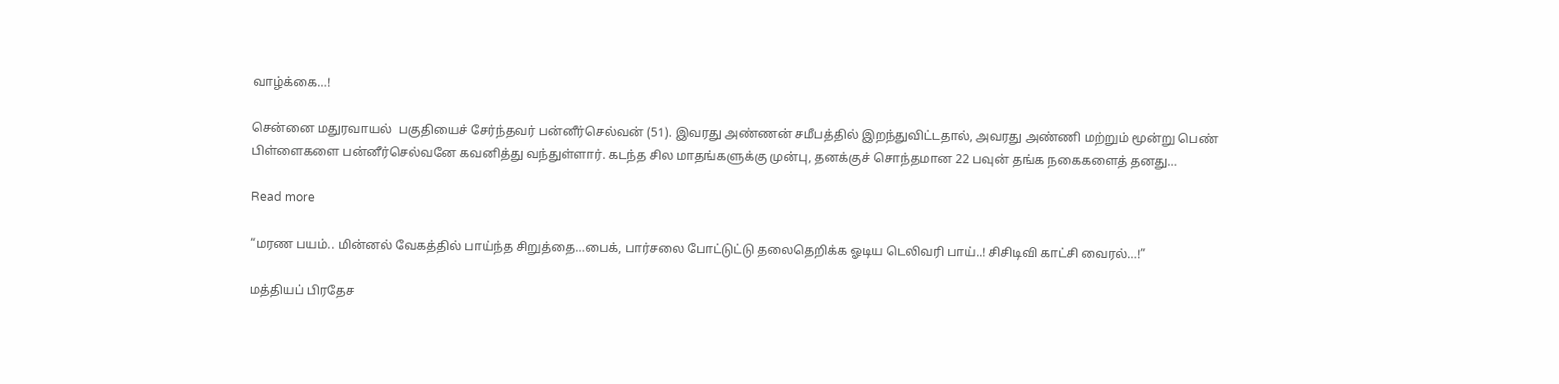வாழ்க்கை…!

சென்னை மதுரவாயல்  பகுதியைச் சேர்ந்தவர் பன்னீர்செல்வன் (51). இவரது அண்ணன் சமீபத்தில் இறந்துவிட்டதால், அவரது அண்ணி மற்றும் மூன்று பெண் பிள்ளைகளை பன்னீர்செல்வனே கவனித்து வந்துள்ளார். கடந்த சில மாதங்களுக்கு முன்பு, தனக்குச் சொந்தமான 22 பவுன் தங்க நகைகளைத் தனது…

Read more

“மரண பயம்.. மின்னல் வேகத்தில் பாய்ந்த சிறுத்தை…பைக், பார்சலை போட்டுட்டு தலைதெறிக்க ஓடிய டெலிவரி பாய்..! சிசிடிவி காட்சி வைரல்…!”

மத்தியப் பிரதேச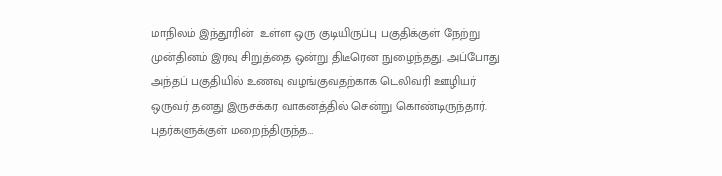மாநிலம் இந்தூரின்  உள்ள ஒரு குடியிருப்பு பகுதிக்குள் நேற்று முன்தினம் ‌இரவு சிறுத்தை ஒன்று திடீரென நுழைந்தது. அப்போது அந்தப் பகுதியில் உணவு வழங்குவதற்காக டெலிவரி ஊழியர் ஒருவர் தனது இருசக்கர வாகனத்தில் சென்று கொண்டிருந்தார். புதர்களுக்குள் மறைந்திருந்த…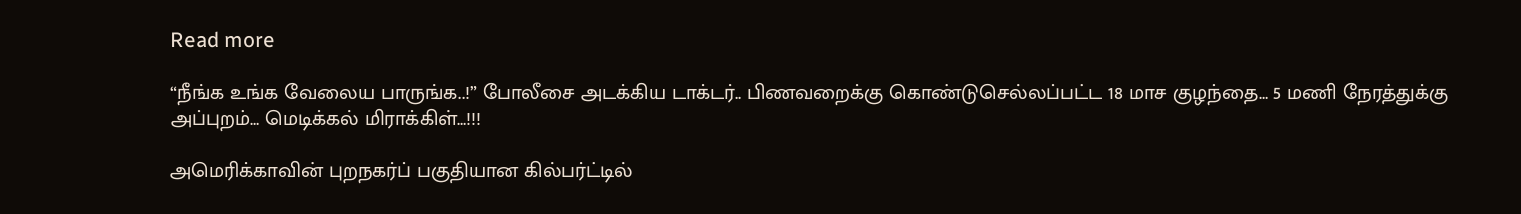Read more

“நீங்க உங்க வேலைய பாருங்க..!” போலீசை அடக்கிய டாக்டர்.. பிணவறைக்கு கொண்டுசெல்லப்பட்ட 18 மாச குழந்தை… 5 மணி நேரத்துக்கு அப்புறம்… மெடிக்கல் மிராக்கிள்…!!!

அமெரிக்காவின் புறநகர்ப் பகுதியான கில்பர்ட்டில்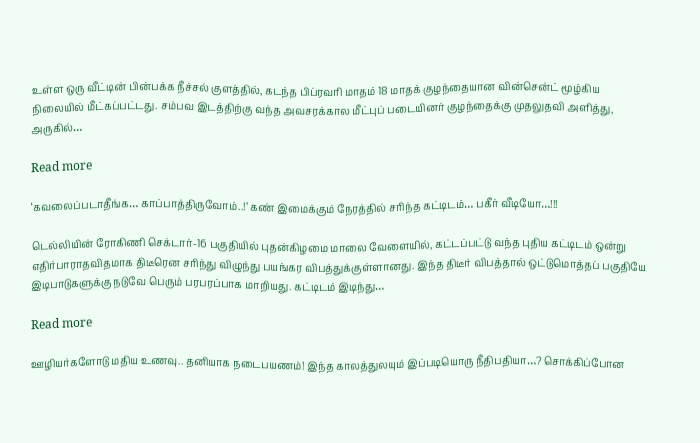உள்ள ஒரு வீட்டின் பின்பக்க நீச்சல் குளத்தில், கடந்த பிப்ரவரி மாதம் 18 மாதக் குழந்தையான வின்சென்ட் மூழ்கிய நிலையில் மீட்கப்பட்டது. சம்பவ இடத்திற்கு வந்த அவசரக்கால மீட்புப் படையினர் குழந்தைக்கு முதலுதவி அளித்து, அருகில்…

Read more

‘கவலைப்படாதீங்க… காப்பாத்திருவோம்..!’ கண் இமைக்கும் நேரத்தில் சரிந்த கட்டிடம்… பகீர் வீடியோ…!!!

டெல்லியின் ரோகிணி செக்டார்-16 பகுதியில் புதன்கிழமை மாலை வேளையில், கட்டப்பட்டு வந்த புதிய கட்டிடம் ஒன்று எதிர்பாராதவிதமாக திடீரென சரிந்து விழுந்து பயங்கர விபத்துக்குள்ளானது. இந்த திடீர் விபத்தால் ஒட்டுமொத்தப் பகுதியே இடிபாடுகளுக்கு நடுவே பெரும் பரபரப்பாக மாறியது. கட்டிடம் இடிந்து…

Read more

ஊழியர்களோடு மதிய உணவு.. தனியாக நடைபயணம்! இந்த காலத்துலயும் இப்படியொரு நீதிபதியா…? சொக்கிப்போன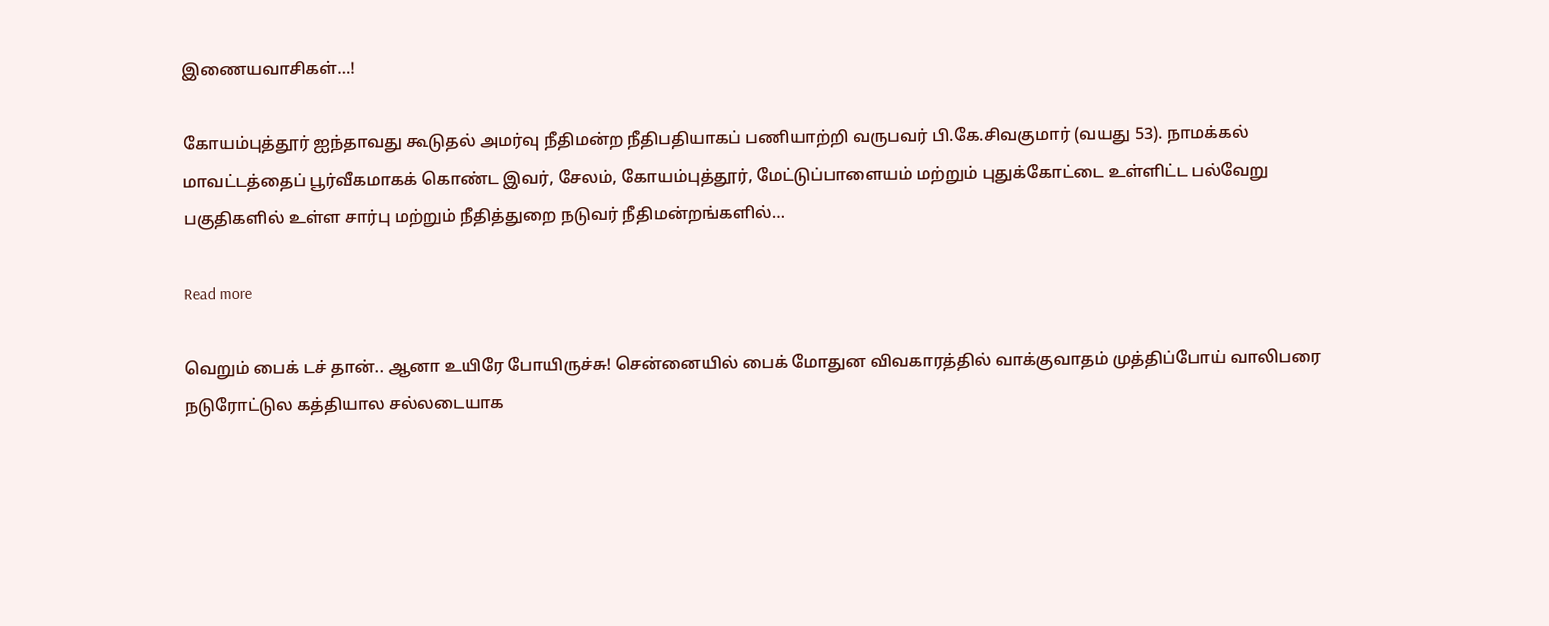இணையவாசிகள்…!

கோயம்புத்தூர் ஐந்தாவது கூடுதல் அமர்வு நீதிமன்ற நீதிபதியாகப் பணியாற்றி வருபவர் பி.கே.சிவகுமார் (வயது 53). நாமக்கல் மாவட்டத்தைப் பூர்வீகமாகக் கொண்ட இவர், சேலம், கோயம்புத்தூர், மேட்டுப்பாளையம் மற்றும் புதுக்கோட்டை உள்ளிட்ட பல்வேறு பகுதிகளில் உள்ள சார்பு மற்றும் நீதித்துறை நடுவர் நீதிமன்றங்களில்…

Read more

வெறும் பைக் டச் தான்.. ஆனா உயிரே போயிருச்சு! சென்னையில் பைக் மோதுன விவகாரத்தில் வாக்குவாதம் முத்திப்போய் வாலிபரை நடுரோட்டுல கத்தியால சல்லடையாக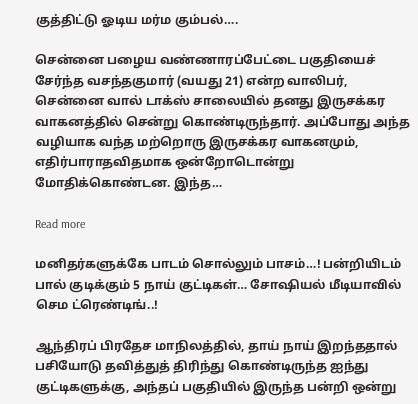குத்திட்டு ஓடிய மர்ம கும்பல்….

சென்னை பழைய வண்ணாரப்பேட்டை பகுதியைச் சேர்ந்த வசந்தகுமார் (வயது 21) என்ற வாலிபர், சென்னை வால் டாக்ஸ் சாலையில் தனது இருசக்கர வாகனத்தில் சென்று கொண்டிருந்தார். அப்போது அந்த வழியாக வந்த மற்றொரு இருசக்கர வாகனமும்,  எதிர்பாராதவிதமாக ஒன்றோடொன்று மோதிக்கொண்டன. இந்த…

Read more

மனிதர்களுக்கே பாடம் சொல்லும் பாசம்…! பன்றியிடம் பால் குடிக்கும் 5 நாய் குட்டிகள்… சோஷியல் மீடியாவில் செம ட்ரெண்டிங்..!

ஆந்திரப் பிரதேச மாநிலத்தில், தாய் நாய் இறந்ததால் பசியோடு தவித்துத் திரிந்து கொண்டிருந்த ஐந்து குட்டிகளுக்கு, அந்தப் பகுதியில் இருந்த பன்றி ஒன்று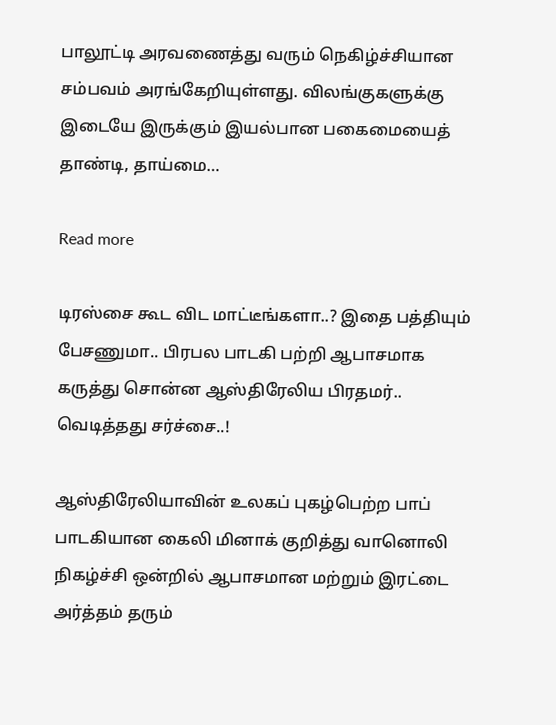பாலூட்டி அரவணைத்து வரும் நெகிழ்ச்சியான சம்பவம் அரங்கேறியுள்ளது. விலங்குகளுக்கு இடையே இருக்கும் இயல்பான பகைமையைத் தாண்டி, தாய்மை…

Read more

டிரஸ்சை கூட விட மாட்டீங்களா..? இதை பத்தியும் பேசணுமா.. பிரபல பாடகி பற்றி ஆபாசமாக கருத்து சொன்ன ஆஸ்திரேலிய பிரதமர்.. வெடித்தது சர்ச்சை..!

ஆஸ்திரேலியாவின் உலகப் புகழ்பெற்ற பாப் பாடகியான கைலி மினாக் குறித்து வானொலி நிகழ்ச்சி ஒன்றில் ஆபாசமான மற்றும் இரட்டை அர்த்தம் தரும்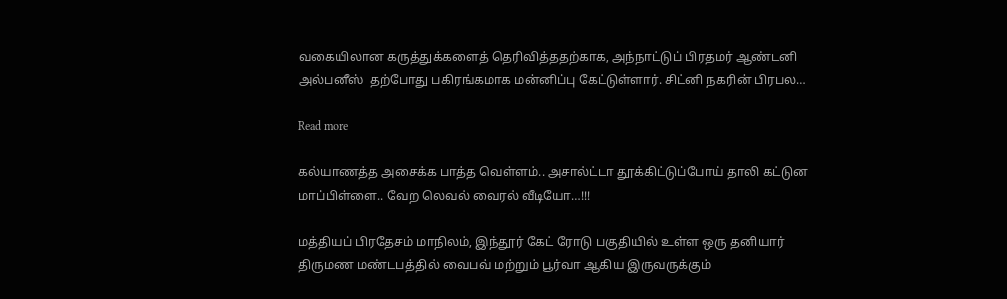வகையிலான கருத்துக்களைத் தெரிவித்ததற்காக, அந்நாட்டுப் பிரதமர் ஆண்டனி அல்பனீஸ்  தற்போது பகிரங்கமாக மன்னிப்பு கேட்டுள்ளார். சிட்னி நகரின் பிரபல…

Read more

கல்யாணத்த அசைக்க பாத்த வெள்ளம்.. அசால்ட்டா தூக்கிட்டுப்போய் தாலி கட்டுன மாப்பிள்ளை.. வேற லெவல் வைரல் வீடியோ…!!!

மத்தியப் பிரதேசம் மாநிலம், இந்தூர் கேட் ரோடு பகுதியில் உள்ள ஒரு தனியார் திருமண மண்டபத்தில் வைபவ் மற்றும் பூர்வா ஆகிய இருவருக்கும்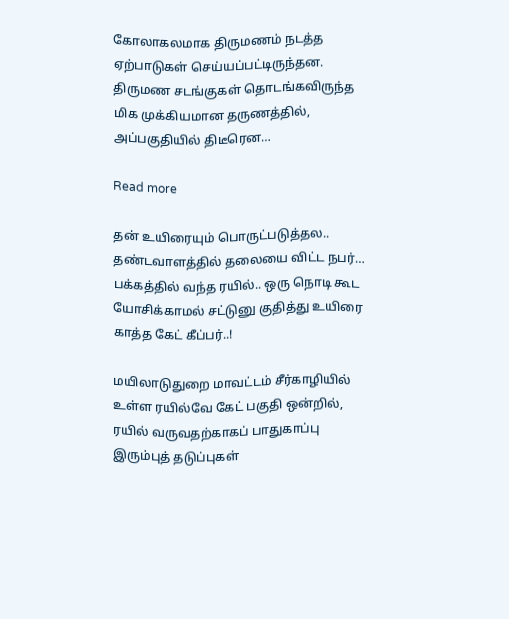கோலாகலமாக திருமணம் நடத்த ஏற்பாடுகள் செய்யப்பட்டிருந்தன. திருமண சடங்குகள் தொடங்கவிருந்த மிக முக்கியமான தருணத்தில், அப்பகுதியில் திடீரென…

Read more

தன் உயிரையும் பொருட்படுத்தல.. தண்டவாளத்தில் தலையை விட்ட நபர்… பக்கத்தில் வந்த ரயில்.. ஒரு நொடி கூட யோசிக்காமல் சட்டுனு குதித்து உயிரை காத்த கேட் கீப்பர்..!

மயிலாடுதுறை மாவட்டம் சீர்காழியில் உள்ள ரயில்வே கேட் பகுதி ஒன்றில், ரயில் வருவதற்காகப் பாதுகாப்பு இரும்புத் தடுப்புகள்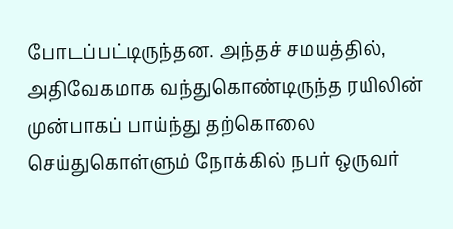போடப்பட்டிருந்தன. அந்தச் சமயத்தில், அதிவேகமாக வந்துகொண்டிருந்த ரயிலின் முன்பாகப் பாய்ந்து தற்கொலை செய்துகொள்ளும் நோக்கில் நபர் ஒருவர்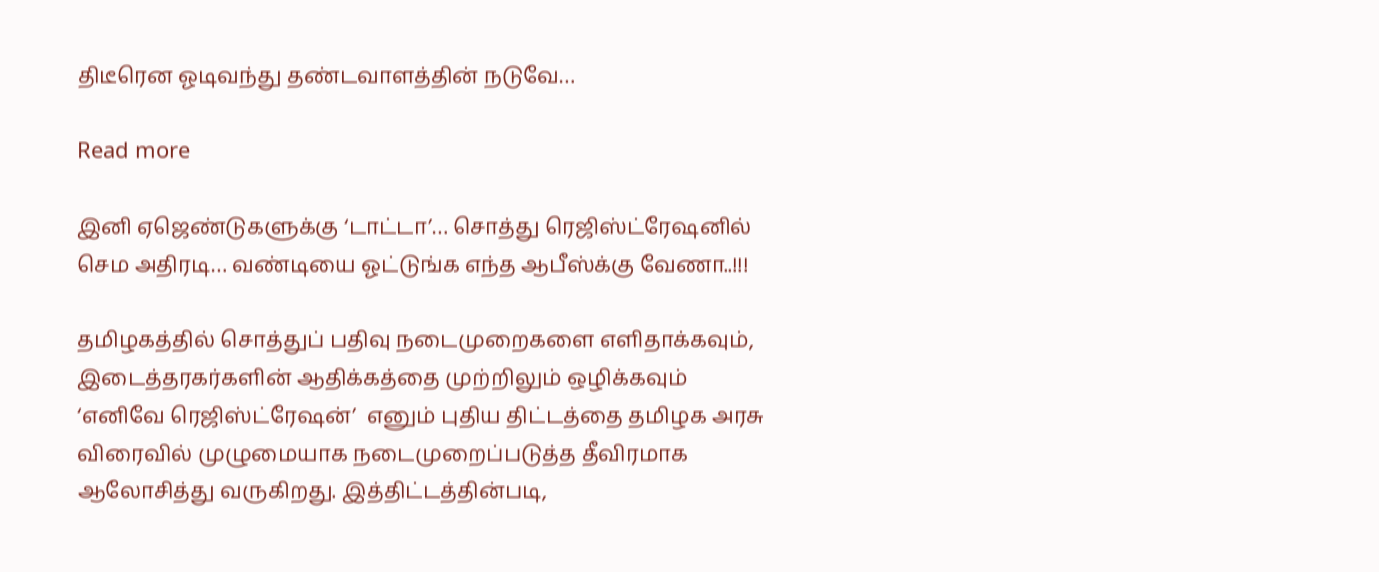திடீரென ஓடிவந்து தண்டவாளத்தின் நடுவே…

Read more

இனி ஏஜெண்டுகளுக்கு ‘டாட்டா’… சொத்து ரெஜிஸ்ட்ரேஷனில் செம அதிரடி… வண்டியை ஓட்டுங்க எந்த ஆபீஸ்க்கு வேணா..!!!

தமிழகத்தில் சொத்துப் பதிவு நடைமுறைகளை எளிதாக்கவும், இடைத்தரகர்களின் ஆதிக்கத்தை முற்றிலும் ஒழிக்கவும் ‘எனிவே ரெஜிஸ்ட்ரேஷன்’  எனும் புதிய திட்டத்தை தமிழக அரசு விரைவில் முழுமையாக நடைமுறைப்படுத்த தீவிரமாக ஆலோசித்து வருகிறது. இத்திட்டத்தின்படி,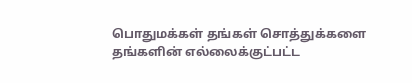பொதுமக்கள் தங்கள் சொத்துக்களை தங்களின் எல்லைக்குட்பட்ட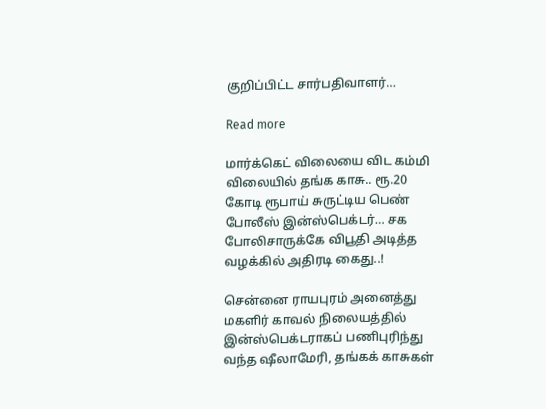குறிப்பிட்ட சார்பதிவாளர்…

Read more

மார்க்கெட் விலையை விட கம்மி விலையில் தங்க காசு.. ரூ.20 கோடி ரூபாய் சுருட்டிய பெண் போலீஸ் இன்ஸ்பெக்டர்… சக போலிசாருக்கே விபூதி அடித்த வழக்கில் அதிரடி கைது..!

சென்னை ராயபுரம் அனைத்து மகளிர் காவல் நிலையத்தில் இன்ஸ்பெக்டராகப் பணிபுரிந்து வந்த ஷீலாமேரி, தங்கக் காசுகள்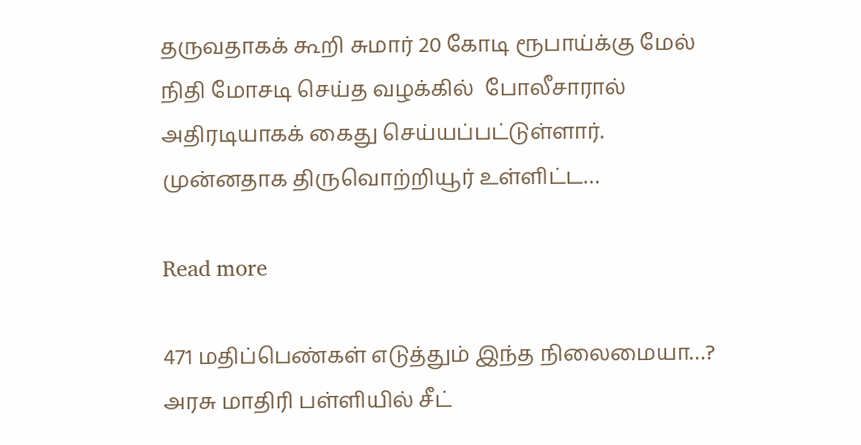தருவதாகக் கூறி சுமார் 20 கோடி ரூபாய்க்கு மேல் நிதி மோசடி செய்த வழக்கில்  போலீசாரால் அதிரடியாகக் கைது செய்யப்பட்டுள்ளார். முன்னதாக திருவொற்றியூர் உள்ளிட்ட…

Read more

471 மதிப்பெண்கள் எடுத்தும் இந்த நிலைமையா…? அரசு மாதிரி பள்ளியில் சீட்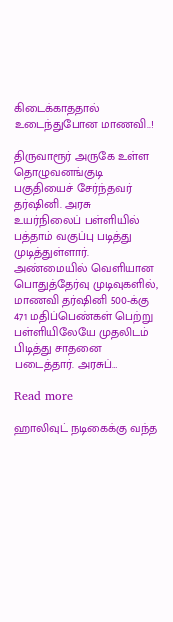கிடைக்காததால் உடைந்துபோன மாணவி..!

திருவாரூர் அருகே உள்ள தொழுவனங்குடி பகுதியைச் சேர்ந்தவர்  தர்ஷினி. அரசு உயர்நிலைப் பள்ளியில் பத்தாம் வகுப்பு படித்து முடித்துள்ளார். அண்மையில் வெளியான பொதுத்தேர்வு முடிவுகளில், மாணவி தர்ஷினி 500-க்கு 471 மதிப்பெண்கள் பெற்று பள்ளியிலேயே முதலிடம் பிடித்து சாதனை படைத்தார். அரசுப்…

Read more

ஹாலிவுட் நடிகைக்கு வந்த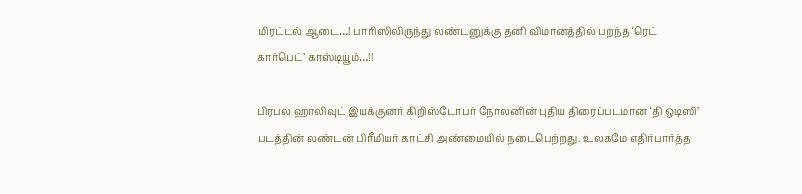மிரட்டல் ஆடை…! பாரிஸிலிருந்து லண்டனுக்கு தனி விமானத்தில் பறந்த ‘ரெட் கார்பெட்’ காஸ்டியூம்…!!

பிரபல ஹாலிவுட் இயக்குனர் கிறிஸ்டோபர் நோலனின் புதிய திரைப்படமான ‘தி ஒடிஸி’  படத்தின் லண்டன் பிரீமியர் காட்சி அண்மையில் நடைபெற்றது. உலகமே எதிர்பார்த்த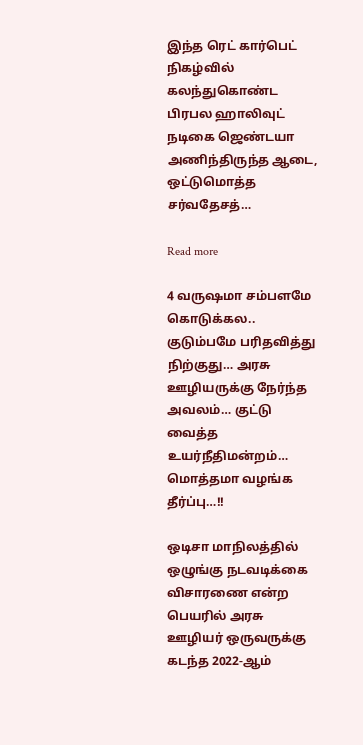இந்த ரெட் கார்பெட் நிகழ்வில் கலந்துகொண்ட பிரபல ஹாலிவுட் நடிகை ஜெண்டயா  அணிந்திருந்த ஆடை,  ஒட்டுமொத்த சர்வதேசத்…

Read more

4 வருஷமா சம்பளமே கொடுக்கல.. குடும்பமே பரிதவித்து நிற்குது… அரசு ஊழியருக்கு நேர்ந்த அவலம்… குட்டு வைத்த உயர்நீதிமன்றம்… மொத்தமா வழங்க தீர்ப்பு…!!

ஒடிசா மாநிலத்தில் ஒழுங்கு நடவடிக்கை விசாரணை என்ற பெயரில் அரசு ஊழியர் ஒருவருக்கு கடந்த 2022-ஆம்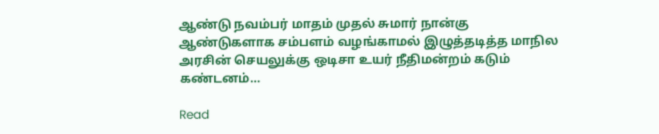ஆண்டு நவம்பர் மாதம் முதல் சுமார் நான்கு ஆண்டுகளாக சம்பளம் வழங்காமல் இழுத்தடித்த மாநில அரசின் செயலுக்கு ஒடிசா உயர் நீதிமன்றம் கடும் கண்டனம்…

Read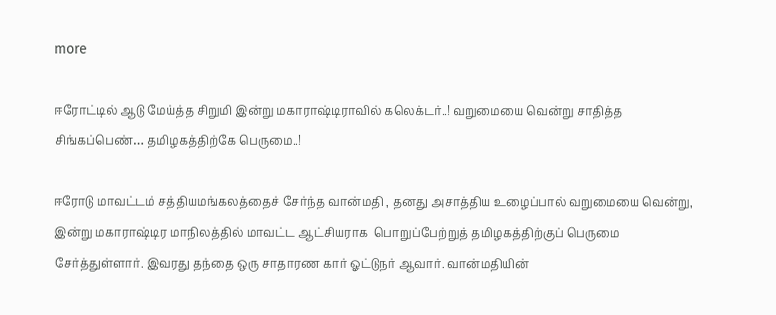more

ஈரோட்டில் ஆடு மேய்த்த சிறுமி இன்று மகாராஷ்டிராவில் கலெக்டர்..! வறுமையை வென்று சாதித்த சிங்கப்பெண்… தமிழகத்திற்கே பெருமை..!

ஈரோடு மாவட்டம் சத்தியமங்கலத்தைச் சேர்ந்த வான்மதி , தனது அசாத்திய உழைப்பால் வறுமையை வென்று, இன்று மகாராஷ்டிர மாநிலத்தில் மாவட்ட ஆட்சியராக  பொறுப்பேற்றுத் தமிழகத்திற்குப் பெருமை சேர்த்துள்ளார். இவரது தந்தை ஒரு சாதாரண கார் ஓட்டுநர் ஆவார். வான்மதியின்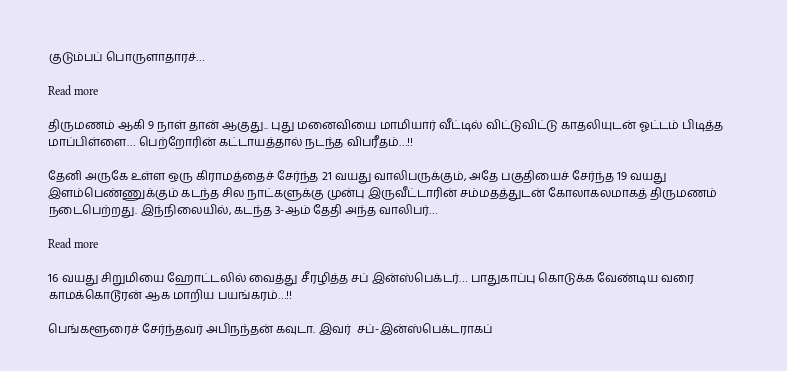குடும்பப் பொருளாதாரச்…

Read more

திருமணம் ஆகி 9 நாள் தான் ஆகுது.. புது மனைவியை மாமியார் வீட்டில் விட்டுவிட்டு காதலியுடன் ஓட்டம் பிடித்த மாப்பிள்ளை… பெற்றோரின் கட்டாயத்தால் நடந்த விபரீதம்…!!

தேனி அருகே உள்ள ஒரு கிராமத்தைச் சேர்ந்த 21 வயது வாலிபருக்கும், அதே பகுதியைச் சேர்ந்த 19 வயது இளம்பெண்ணுக்கும் கடந்த சில நாட்களுக்கு முன்பு இருவீட்டாரின் சம்மதத்துடன் கோலாகலமாகத் திருமணம் நடைபெற்றது. இந்நிலையில், கடந்த 3-ஆம் தேதி அந்த வாலிபர்…

Read more

16 வயது சிறுமியை ஹோட்டலில் வைத்து சீரழித்த சப் இன்ஸ்பெக்டர்… பாதுகாப்பு கொடுக்க வேண்டிய வரை காமக்கொடூரன் ஆக மாறிய பயங்கரம்…!!

பெங்களூரைச் சேர்ந்தவர் அபிநந்தன் கவுடா. இவர்  சப்-இன்ஸ்பெக்டராகப்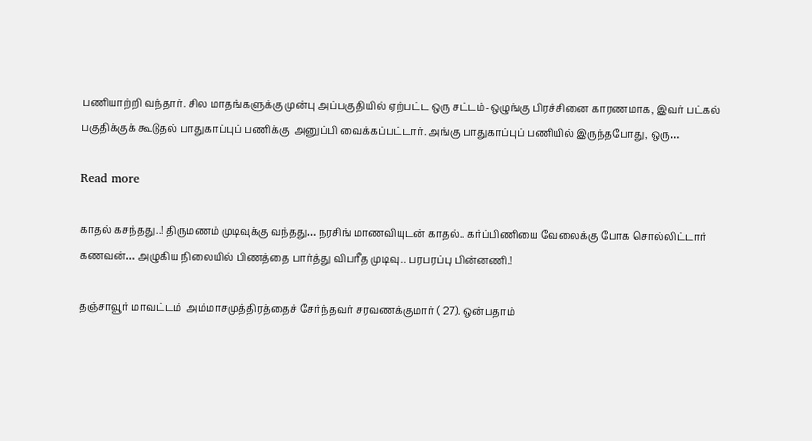பணியாற்றி வந்தார். சில மாதங்களுக்கு முன்பு அப்பகுதியில் ஏற்பட்ட ஒரு சட்டம்-ஒழுங்கு பிரச்சினை காரணமாக, இவர் பட்கல் பகுதிக்குக் கூடுதல் பாதுகாப்புப் பணிக்கு  அனுப்பி வைக்கப்பட்டார். அங்கு பாதுகாப்புப் பணியில் இருந்தபோது, ஒரு…

Read more

காதல் கசந்தது..! திருமணம் முடிவுக்கு வந்தது… நரசிங் மாணவியுடன் காதல்.. கர்ப்பிணியை வேலைக்கு போக சொல்லிட்டார் கணவன்… அழுகிய நிலையில் பிணத்தை பார்த்து விபரீத முடிவு.. பரபரப்பு பின்னணி.!

தஞ்சாவூர் மாவட்டம்  அம்மாசமுத்திரத்தைச் சேர்ந்தவர் சரவணக்குமார் ( 27). ஒன்பதாம்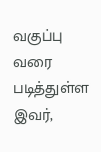வகுப்பு வரை படித்துள்ள இவர்,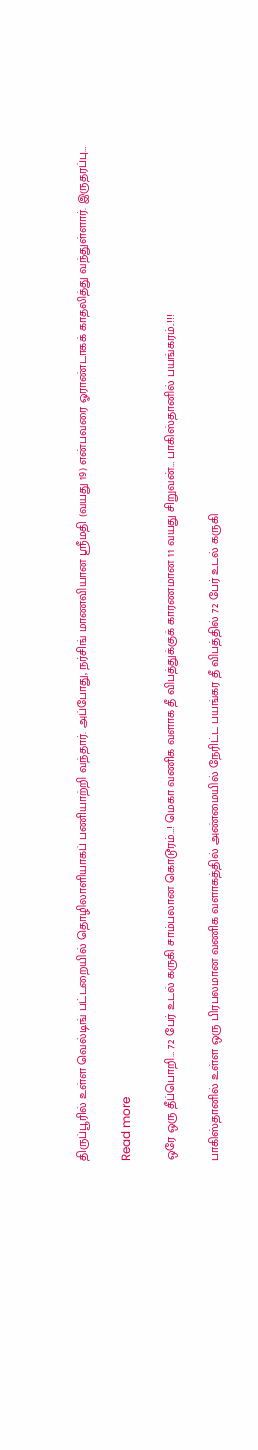திருப்பூரில் உள்ள வெல்டிங் பட்டறையில் தொழிலாளியாகப் பணியாற்றி வந்தார். அப்போது, நர்சிங் மாணவியான ஸ்ரீமதி (வயது 19) என்பவரை ஓராண்டாகக் காதலித்து வந்துள்ளார். இருதரப்பு…

Read more

ஒரே ஒரு தீப்பொறி… 72 பேர் உடல் கருகி சாம்பலான கொடூரம்…! மெகா வணிக வளாக தீ விபத்துக்குக் காரணமான 11 வயது சிறுவன்… பாகிஸ்தானில் பயங்கரம்..!!!

பாகிஸ்தானில் உள்ள ஒரு பிரபலமான வணிக வளாகத்தில் அண்மையில் நேரிட்ட பயங்கர தீ விபத்தில் 72 பேர் உடல் கருகி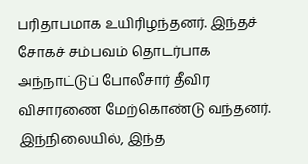பரிதாபமாக உயிரிழந்தனர். இந்தச் சோகச் சம்பவம் தொடர்பாக அந்நாட்டுப் போலீசார் தீவிர விசாரணை மேற்கொண்டு வந்தனர். இந்நிலையில், இந்த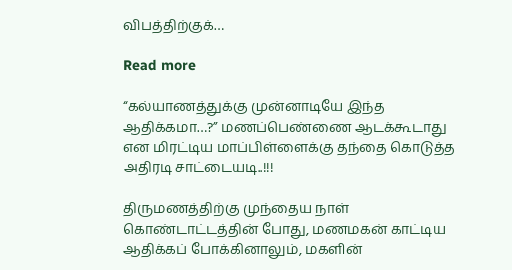விபத்திற்குக்…

Read more

“கல்யாணத்துக்கு முன்னாடியே இந்த ஆதிக்கமா…?” மணப்பெண்ணை ஆடக்கூடாது என மிரட்டிய மாப்பிள்ளைக்கு தந்தை கொடுத்த அதிரடி சாட்டையடி..!!!

திருமணத்திற்கு முந்தைய நாள் கொண்டாட்டத்தின் போது, மணமகன் காட்டிய ஆதிக்கப் போக்கினாலும், மகளின்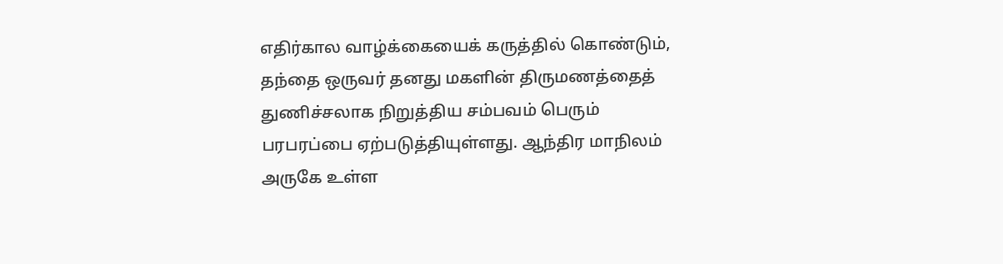எதிர்கால வாழ்க்கையைக் கருத்தில் கொண்டும், தந்தை ஒருவர் தனது மகளின் திருமணத்தைத் துணிச்சலாக நிறுத்திய சம்பவம் பெரும் பரபரப்பை ஏற்படுத்தியுள்ளது. ஆந்திர மாநிலம்  அருகே உள்ள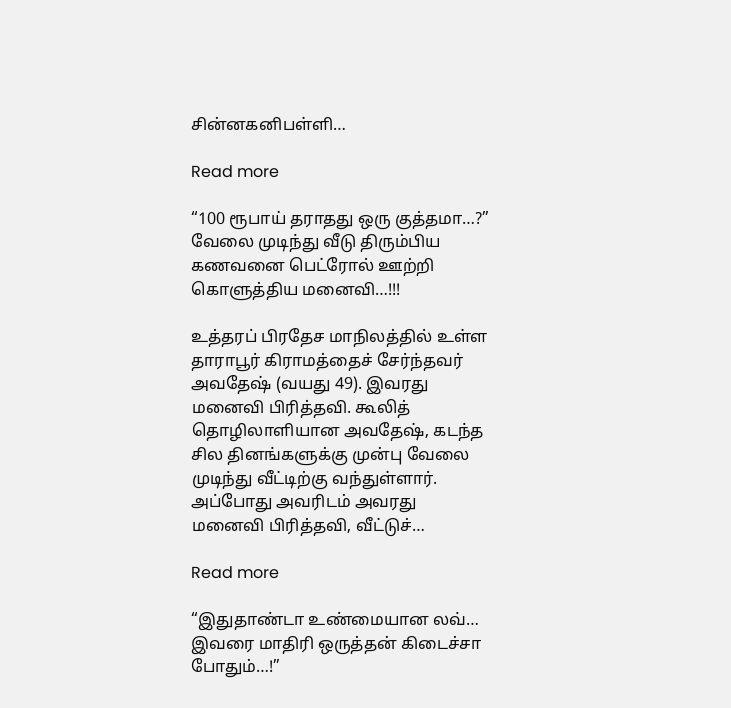சின்னகனிபள்ளி…

Read more

“100 ரூபாய் தராதது ஒரு குத்தமா…?” வேலை முடிந்து வீடு திரும்பிய கணவனை பெட்ரோல் ஊற்றி கொளுத்திய மனைவி…!!!

உத்தரப் பிரதேச மாநிலத்தில் உள்ள  தாராபூர் கிராமத்தைச் சேர்ந்தவர் அவதேஷ் (வயது 49). இவரது மனைவி பிரித்தவி. கூலித் தொழிலாளியான அவதேஷ், கடந்த சில தினங்களுக்கு முன்பு வேலை முடிந்து வீட்டிற்கு வந்துள்ளார். அப்போது அவரிடம் அவரது மனைவி பிரித்தவி, வீட்டுச்…

Read more

“இதுதாண்டா உண்மையான லவ்… இவரை மாதிரி ஒருத்தன் கிடைச்சா போதும்…!”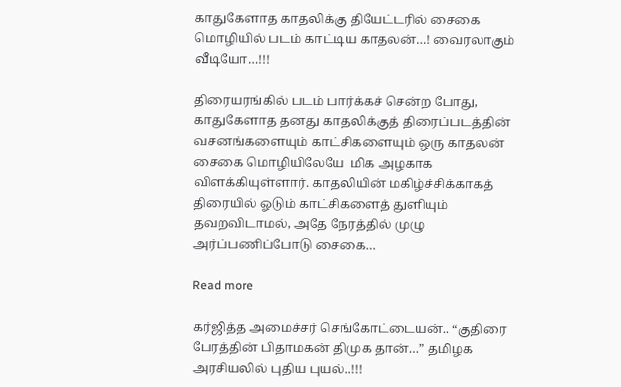காதுகேளாத காதலிக்கு தியேட்டரில் சைகை மொழியில் படம் காட்டிய காதலன்…! வைரலாகும் வீடியோ…!!!

திரையரங்கில் படம் பார்க்கச் சென்ற போது, காதுகேளாத தனது காதலிக்குத் திரைப்படத்தின் வசனங்களையும் காட்சிகளையும் ஒரு காதலன் சைகை மொழியிலேயே  மிக அழகாக விளக்கியுள்ளார். காதலியின் மகிழ்ச்சிக்காகத் திரையில் ஓடும் காட்சிகளைத் துளியும் தவறவிடாமல், அதே நேரத்தில் முழு அர்ப்பணிப்போடு சைகை…

Read more

கர்ஜித்த அமைச்சர் செங்கோட்டையன்.. “குதிரை பேரத்தின் பிதாமகன் திமுக தான்…” தமிழக அரசியலில் புதிய புயல்..!!!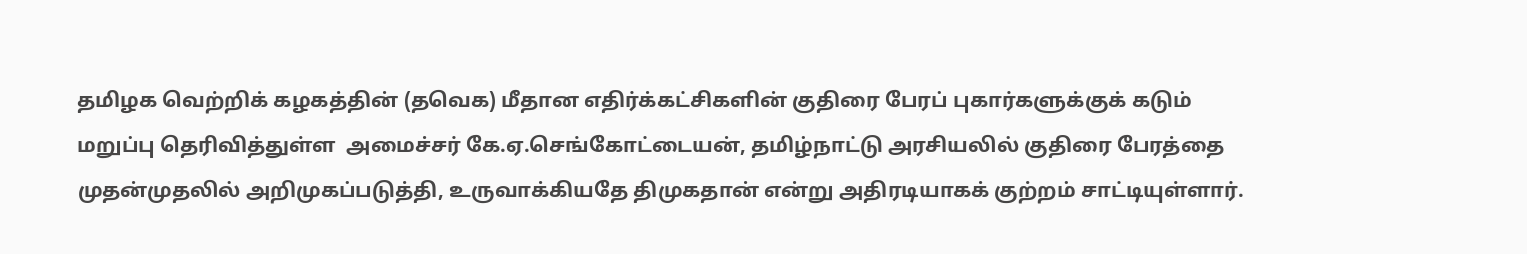தமிழக வெற்றிக் கழகத்தின் (தவெக) மீதான எதிர்க்கட்சிகளின் குதிரை பேரப் புகார்களுக்குக் கடும் மறுப்பு தெரிவித்துள்ள  அமைச்சர் கே.ஏ.செங்கோட்டையன், தமிழ்நாட்டு அரசியலில் குதிரை பேரத்தை முதன்முதலில் அறிமுகப்படுத்தி, உருவாக்கியதே திமுகதான் என்று அதிரடியாகக் குற்றம் சாட்டியுள்ளார்.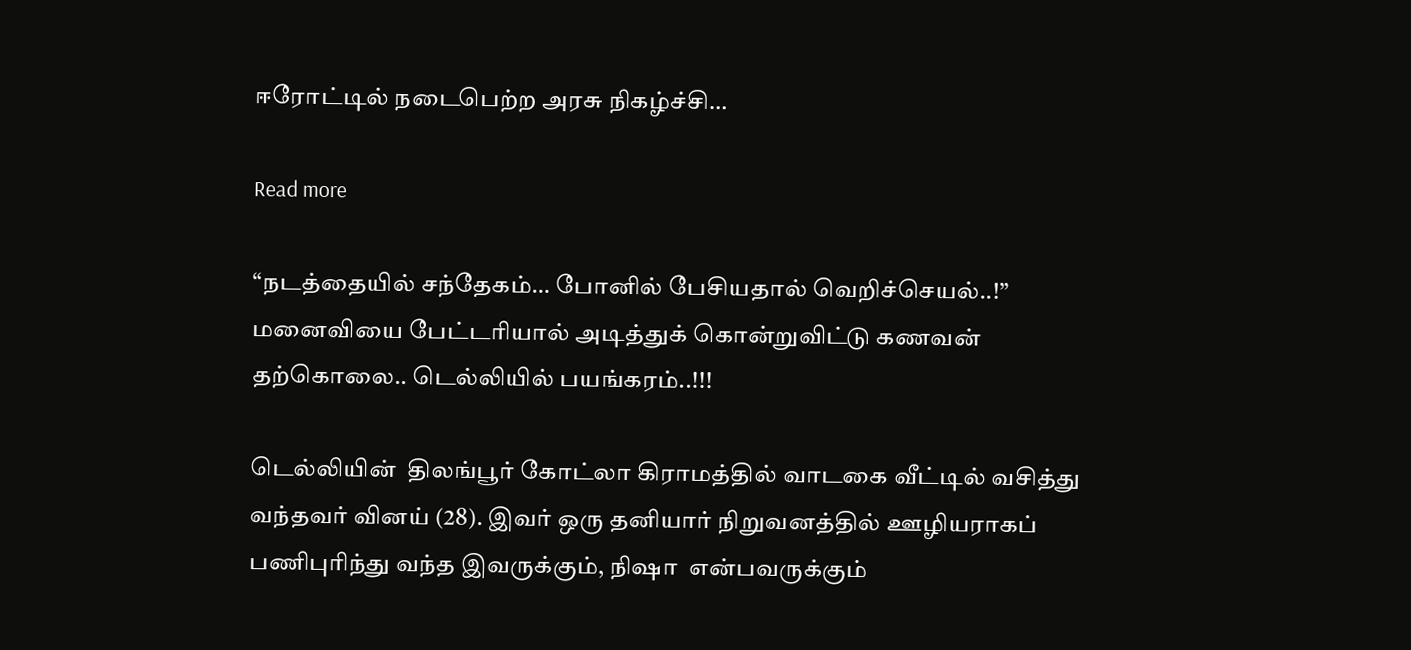ஈரோட்டில் நடைபெற்ற அரசு நிகழ்ச்சி…

Read more

“நடத்தையில் சந்தேகம்… போனில் பேசியதால் வெறிச்செயல்..!” மனைவியை பேட்டரியால் அடித்துக் கொன்றுவிட்டு கணவன் தற்கொலை.. டெல்லியில் பயங்கரம்..!!!

டெல்லியின்  திலங்பூர் கோட்லா கிராமத்தில் வாடகை வீட்டில் வசித்து வந்தவர் வினய் (28). இவர் ஒரு தனியார் நிறுவனத்தில் ஊழியராகப் பணிபுரிந்து வந்த இவருக்கும், நிஷா  என்பவருக்கும்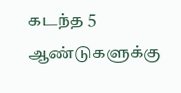கடந்த 5 ஆண்டுகளுக்கு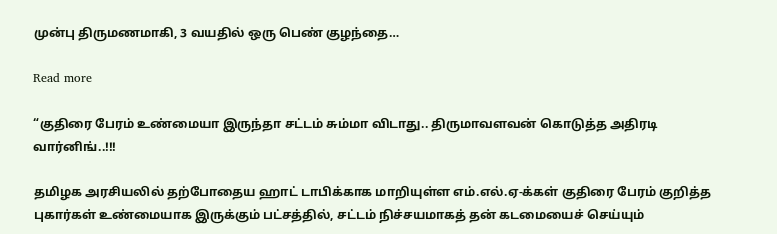முன்பு திருமணமாகி, 3 வயதில் ஒரு பெண் குழந்தை…

Read more

“குதிரை பேரம் உண்மையா இருந்தா சட்டம் சும்மா விடாது.. திருமாவளவன் கொடுத்த அதிரடி வார்னிங்..!!!

தமிழக அரசியலில் தற்போதைய ஹாட் டாபிக்காக மாறியுள்ள எம்.எல்.ஏ-க்கள் குதிரை பேரம் குறித்த புகார்கள் உண்மையாக இருக்கும் பட்சத்தில், சட்டம் நிச்சயமாகத் தன் கடமையைச் செய்யும்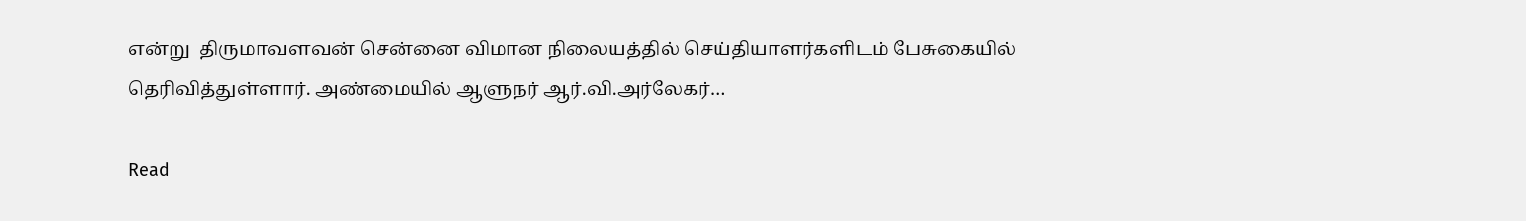என்று  திருமாவளவன் சென்னை விமான நிலையத்தில் செய்தியாளர்களிடம் பேசுகையில் தெரிவித்துள்ளார். அண்மையில் ஆளுநர் ஆர்.வி.அர்லேகர்…

Read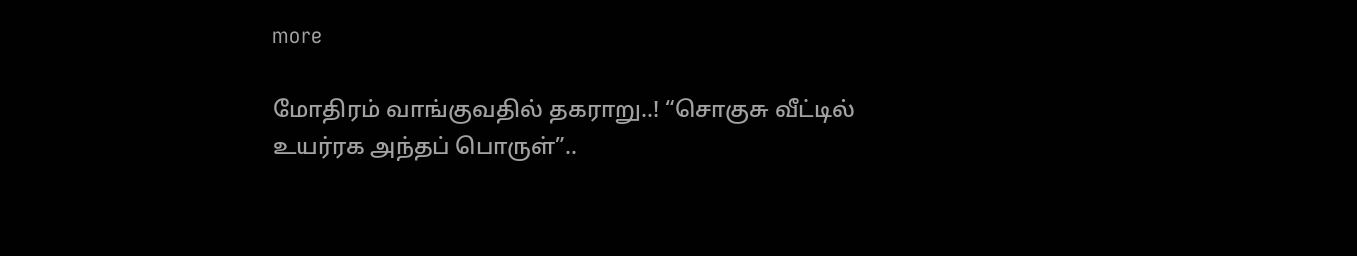more

மோதிரம் வாங்குவதில் தகராறு..! “சொகுசு வீட்டில் உயர்ரக அந்தப் பொருள்”..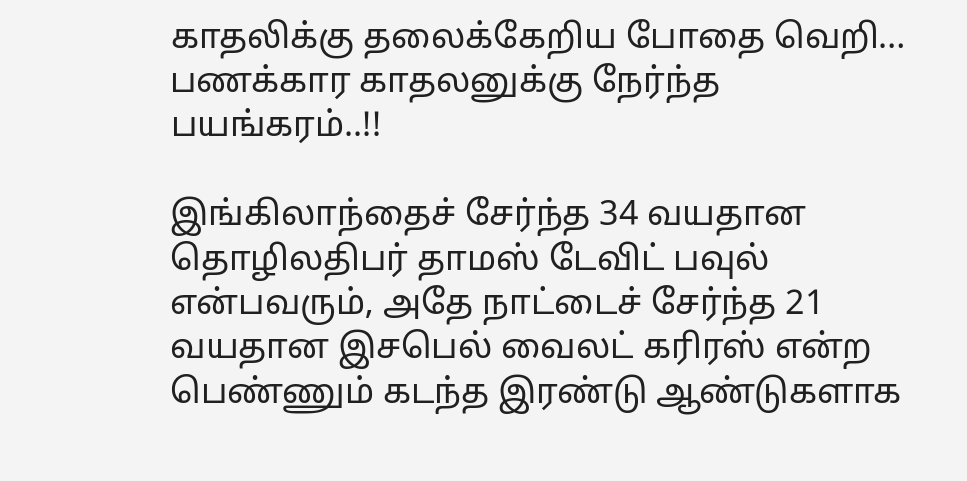காதலிக்கு தலைக்கேறிய போதை வெறி… பணக்கார காதலனுக்கு நேர்ந்த பயங்கரம்..!!

இங்கிலாந்தைச் சேர்ந்த 34 வயதான தொழிலதிபர் தாமஸ் டேவிட் பவுல் என்பவரும், அதே நாட்டைச் சேர்ந்த 21 வயதான இசபெல் வைலட் கரிரஸ் என்ற பெண்ணும் கடந்த இரண்டு ஆண்டுகளாக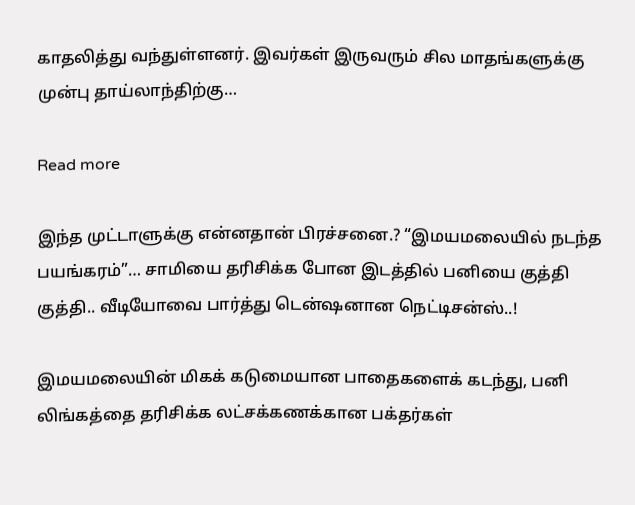காதலித்து வந்துள்ளனர். இவர்கள் இருவரும் சில மாதங்களுக்கு முன்பு தாய்லாந்திற்கு…

Read more

இந்த முட்டாளுக்கு என்னதான் பிரச்சனை.? “இமயமலையில் நடந்த பயங்கரம்”… சாமியை தரிசிக்க போன இடத்தில் பனியை குத்தி குத்தி.. வீடியோவை பார்த்து டென்ஷனான நெட்டிசன்ஸ்..!

இமயமலையின் மிகக் கடுமையான பாதைகளைக் கடந்து, பனி லிங்கத்தை தரிசிக்க லட்சக்கணக்கான பக்தர்கள்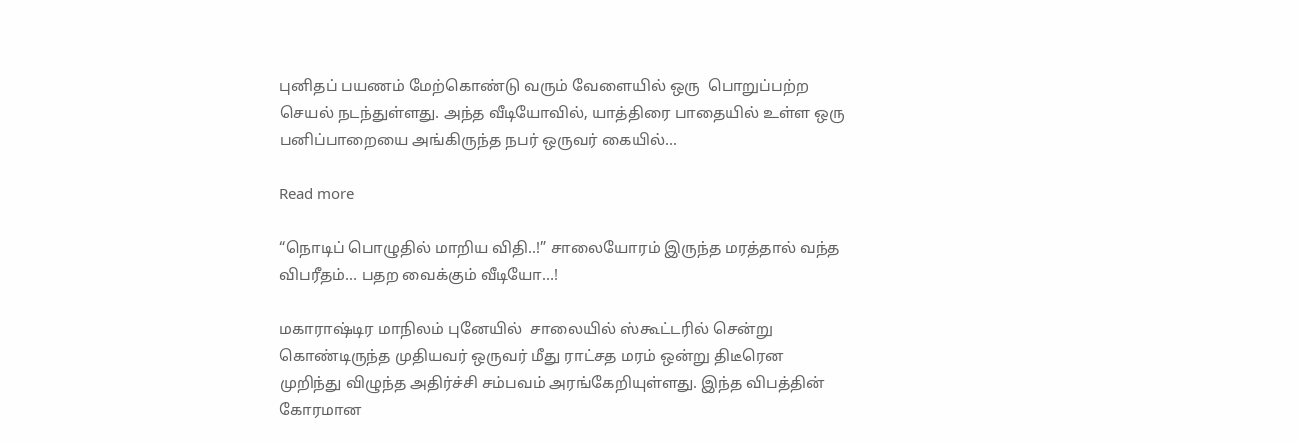புனிதப் பயணம் மேற்கொண்டு வரும் வேளையில் ஒரு  பொறுப்பற்ற செயல் நடந்துள்ளது. அந்த வீடியோவில், யாத்திரை பாதையில் உள்ள ஒரு பனிப்பாறையை அங்கிருந்த நபர் ஒருவர் கையில்…

Read more

“நொடிப் பொழுதில் மாறிய விதி..!” சாலையோரம் இருந்த மரத்தால் வந்த விபரீதம்… பதற வைக்கும் வீடியோ…!

மகாராஷ்டிர மாநிலம் புனேயில்  சாலையில் ஸ்கூட்டரில் சென்று கொண்டிருந்த முதியவர் ஒருவர் மீது ராட்சத மரம் ஒன்று திடீரென முறிந்து விழுந்த அதிர்ச்சி சம்பவம் அரங்கேறியுள்ளது. இந்த விபத்தின் கோரமான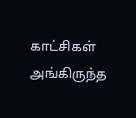காட்சிகள் அங்கிருந்த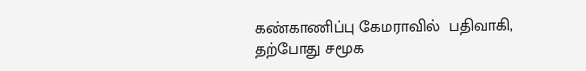கண்காணிப்பு கேமராவில்  பதிவாகி, தற்போது சமூக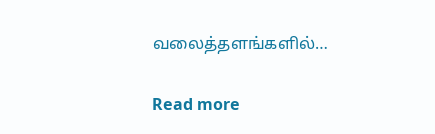வலைத்தளங்களில்…

Read more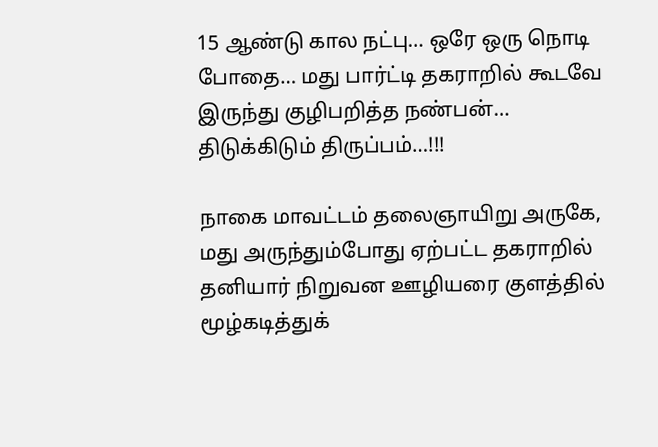15 ஆண்டு கால நட்பு… ஒரே ஒரு நொடி போதை… மது பார்ட்டி தகராறில் கூடவே இருந்து குழிபறித்த நண்பன்… திடுக்கிடும் திருப்பம்…!!!

நாகை மாவட்டம் தலைஞாயிறு அருகே, மது அருந்தும்போது ஏற்பட்ட தகராறில் தனியார் நிறுவன ஊழியரை குளத்தில் மூழ்கடித்துக்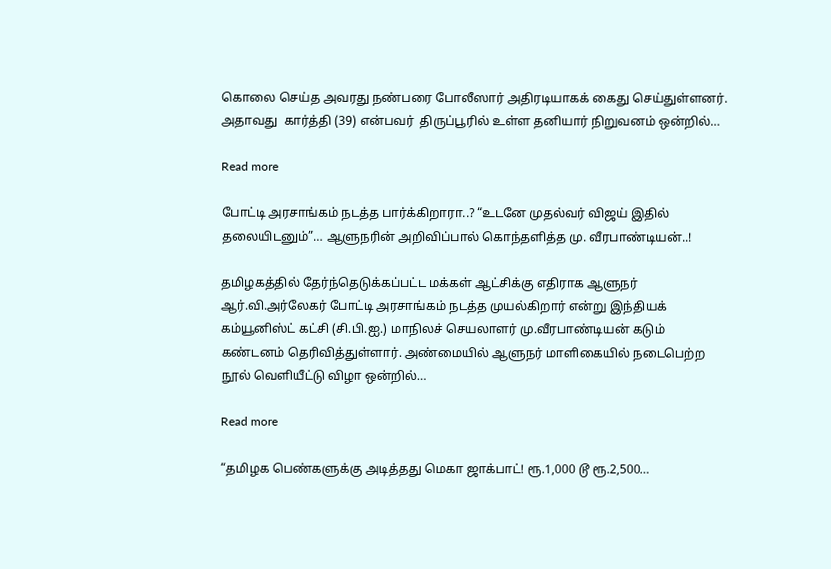கொலை செய்த அவரது நண்பரை போலீஸார் அதிரடியாகக் கைது செய்துள்ளனர்.  அதாவது  கார்த்தி (39) என்பவர்  திருப்பூரில் உள்ள தனியார் நிறுவனம் ஒன்றில்…

Read more

போட்டி அரசாங்கம் நடத்த பார்க்கிறாரா..? “உடனே முதல்வர் விஜய் இதில் தலையிடனும்”… ஆளுநரின் அறிவிப்பால் கொந்தளித்த மு. வீரபாண்டியன்..!

தமிழகத்தில் தேர்ந்தெடுக்கப்பட்ட மக்கள் ஆட்சிக்கு எதிராக ஆளுநர் ஆர்.வி.அர்லேகர் போட்டி அரசாங்கம் நடத்த முயல்கிறார் என்று இந்தியக் கம்யூனிஸ்ட் கட்சி (சி.பி.ஐ.) மாநிலச் செயலாளர் மு.வீரபாண்டியன் கடும் கண்டனம் தெரிவித்துள்ளார். அண்மையில் ஆளுநர் மாளிகையில் நடைபெற்ற நூல் வெளியீட்டு விழா ஒன்றில்…

Read more

“தமிழக பெண்களுக்கு அடித்தது மெகா ஜாக்பாட்! ரூ.1,000 டூ ரூ.2,500…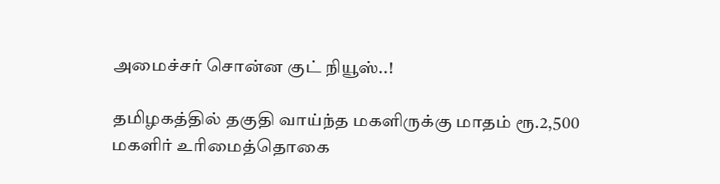அமைச்சர் சொன்ன குட் நியூஸ்..!

தமிழகத்தில் தகுதி வாய்ந்த மகளிருக்கு மாதம் ரூ.2,500 மகளிர் உரிமைத்தொகை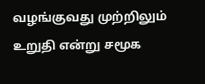வழங்குவது முற்றிலும் உறுதி என்று சமூக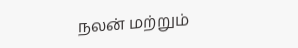நலன் மற்றும்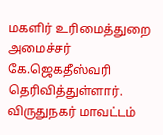மகளிர் உரிமைத்துறை அமைச்சர் கே.ஜெகதீஸ்வரி தெரிவித்துள்ளார். விருதுநகர் மாவட்டம்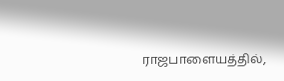ராஜபாளையத்தில்,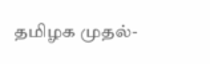தமிழக முதல்-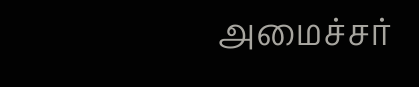அமைச்சர்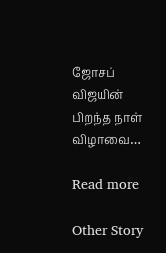ஜோசப் விஜயின் பிறந்த நாள் விழாவை…

Read more

Other Story